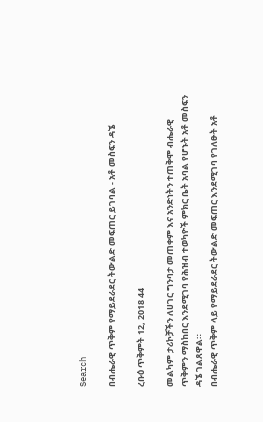Search

በብሔራዊ ጥቅም የማይደራደር ትውልድ መፍጠር ይገባል - አቶ መስፍን ዳኜ

ረቡዕ ጥቅምት 12, 2018 44

መልካም ታሪኮቻችን ለሀገር ግንባታ መጠቀም እና አንድነትን ተጠቅሞ ብሔራዊ ጥቅምን ማስከበር እንደሚገባ የሕዝብ ተወካዮች ምክር ቤት አባል የሆኑት አቶ መስፍን ዳኜ ገልጸዋል።
በብሔራዊ ጥቅም ላይ የማይደራደር ትውልድ መፍጠር እንደሚገባ የገለፁት አቶ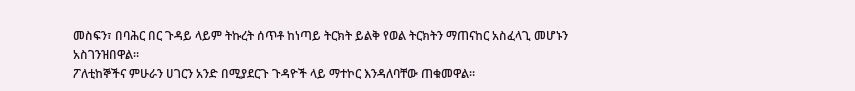መስፍን፣ በባሕር በር ጉዳይ ላይም ትኩረት ሰጥቶ ከነጣይ ትርክት ይልቅ የወል ትርክትን ማጠናከር አስፈላጊ መሆኑን አስገንዝበዋል።
ፖለቲከኞችና ምሁራን ሀገርን አንድ በሚያደርጉ ጉዳዮች ላይ ማተኮር እንዳለባቸው ጠቁመዋል።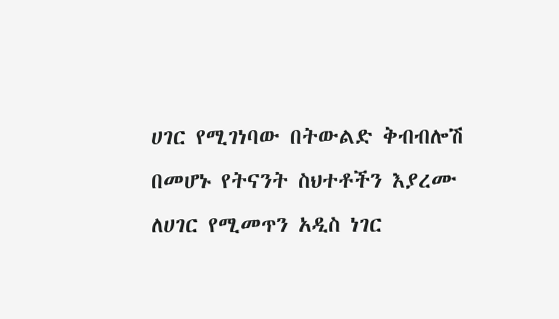ሀገር የሚገነባው በትውልድ ቅብብሎሽ በመሆኑ የትናንት ስህተቶችን እያረሙ ለሀገር የሚመጥን አዲስ ነገር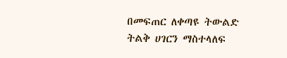በመፍጠር ለቀጣዩ ትውልድ ትልቅ ሀገርን ማስተላለፍ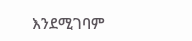እንደሚገባም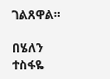ገልጸዋል።

በሄለን ተስፋዬ